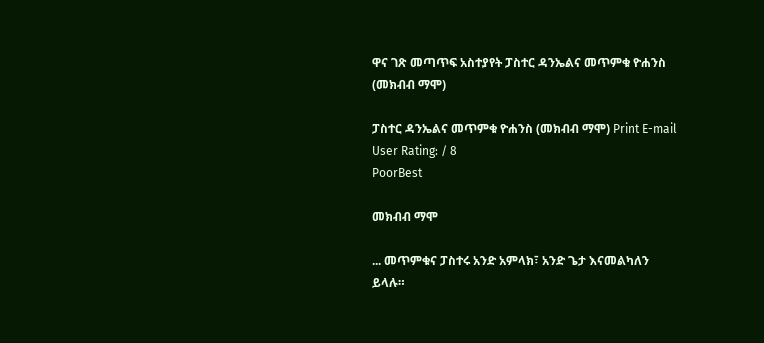ዋና ገጽ መጣጥፍ አስተያየት ፓስተር ዳንኤልና መጥምቁ ዮሐንስ (መክብብ ማሞ)

ፓስተር ዳንኤልና መጥምቁ ዮሐንስ (መክብብ ማሞ) Print E-mail
User Rating: / 8
PoorBest

መክብብ ማሞ

... መጥምቁና ፓስተሩ አንድ አምላክ፣ አንድ ጌታ እናመልካለን ይላሉ።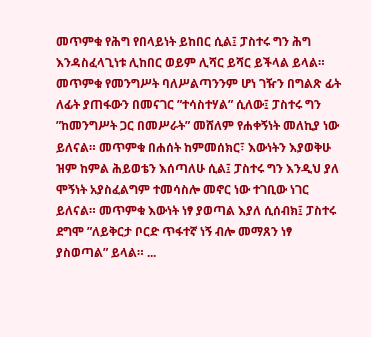መጥምቁ የሕግ የበላይነት ይከበር ሲል፤ ፓስተሩ ግን ሕግ እንዳስፈላጊነቱ ሊከበር ወይም ሊሻር ይሻር ይችላል ይላል። መጥምቁ የመንግሥት ባለሥልጣንንም ሆነ ገዥን በግልጽ ፊት ለፊት ያጠፋውን በመናገር ”ተሳስተሃል” ሲለው፤ ፓስተሩ ግን ”ከመንግሥት ጋር በመሥራት” መሸለም የሐቀኝነት መለኪያ ነው ይለናል። መጥምቁ በሐሰት ከምመሰክር፣ እውነትን እያወቅሁ ዝም ከምል ሕይወቴን እሰጣለሁ ሲል፤ ፓስተሩ ግን እንዲህ ያለ ሞኝነት አያስፈልግም ተመሳስሎ መኖር ነው ተገቢው ነገር ይለናል። መጥምቁ እውነት ነፃ ያወጣል እያለ ሲሰብክ፤ ፓስተሩ ደግሞ ”ለይቅርታ ቦርድ ጥፋተኛ ነኝ ብሎ መማጸን ነፃ ያስወጣል” ይላል። ...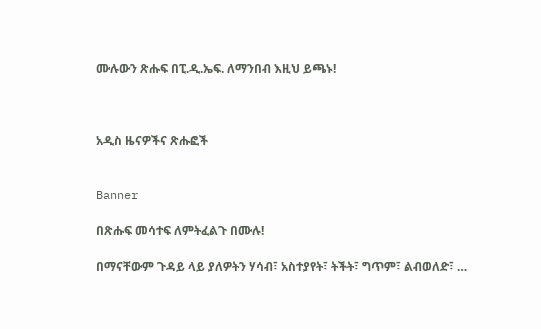ሙሉውን ጽሑፍ በፒ.ዲ.ኤፍ. ለማንበብ እዚህ ይጫኑ!



አዲስ ዜናዎችና ጽሑፎች


Banner

በጽሑፍ መሳተፍ ለምትፈልጉ በሙሉ!

በማናቸውም ጉዳይ ላይ ያለዎትን ሃሳብ፣ አስተያየት፣ ትችት፣ ግጥም፣ ልብወለድ፣ …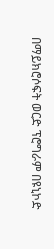በማይክሮሶፍት ወርድ ፕሮግራም በዩኒኮድ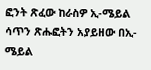ፎንት ጽፈው ከራስዎ ኢ-ሜይል ሳጥን ጽሑፎትን አያይዘው በኢ-ሜይል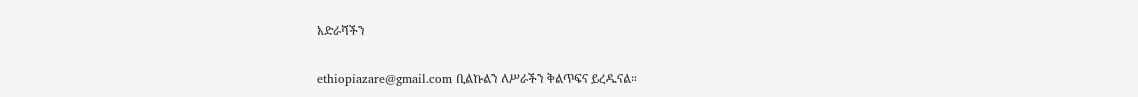አድራሻችን

ethiopiazare@gmail.com ቢልኩልን ለሥራችን ቅልጥፍና ይረዱናል።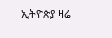ኢትዮጵያ ዛሬ